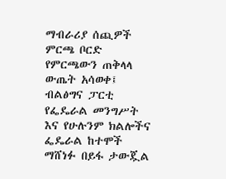ማብራሪያ ሰጪዎች
ምርጫ ቦርድ የምርጫውን ጠቅላላ ውጤት አሳወቀ፤ ብልፅግና ፓርቲ የፌዴራል መንግሥት እና የሁሉንም ክልሎችና ፌዴራል ከተሞች ማሸነፉ በይፋ ታውጇል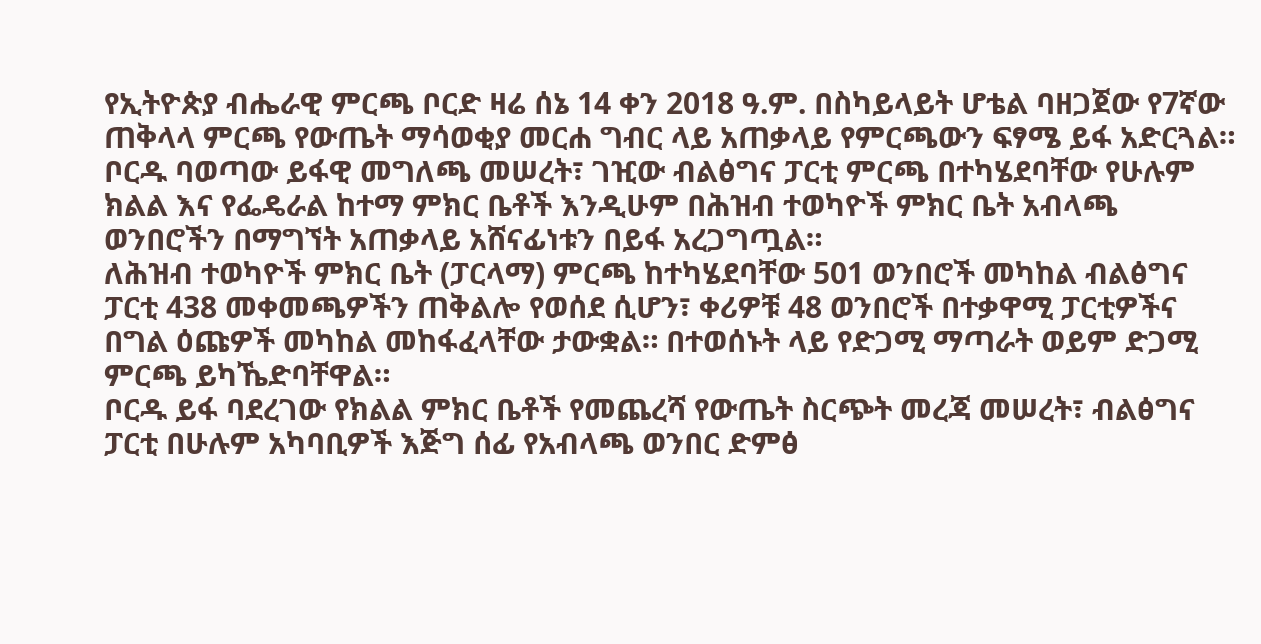የኢትዮጵያ ብሔራዊ ምርጫ ቦርድ ዛሬ ሰኔ 14 ቀን 2018 ዓ.ም. በስካይላይት ሆቴል ባዘጋጀው የ7ኛው ጠቅላላ ምርጫ የውጤት ማሳወቂያ መርሐ ግብር ላይ አጠቃላይ የምርጫውን ፍፃሜ ይፋ አድርጓል።
ቦርዱ ባወጣው ይፋዊ መግለጫ መሠረት፣ ገዢው ብልፅግና ፓርቲ ምርጫ በተካሄደባቸው የሁሉም ክልል እና የፌዴራል ከተማ ምክር ቤቶች እንዲሁም በሕዝብ ተወካዮች ምክር ቤት አብላጫ ወንበሮችን በማግኘት አጠቃላይ አሸናፊነቱን በይፋ አረጋግጧል።
ለሕዝብ ተወካዮች ምክር ቤት (ፓርላማ) ምርጫ ከተካሄደባቸው 501 ወንበሮች መካከል ብልፅግና ፓርቲ 438 መቀመጫዎችን ጠቅልሎ የወሰደ ሲሆን፣ ቀሪዎቹ 48 ወንበሮች በተቃዋሚ ፓርቲዎችና በግል ዕጩዎች መካከል መከፋፈላቸው ታውቋል። በተወሰኑት ላይ የድጋሚ ማጣራት ወይም ድጋሚ ምርጫ ይካኼድባቸዋል።
ቦርዱ ይፋ ባደረገው የክልል ምክር ቤቶች የመጨረሻ የውጤት ስርጭት መረጃ መሠረት፣ ብልፅግና ፓርቲ በሁሉም አካባቢዎች እጅግ ሰፊ የአብላጫ ወንበር ድምፅ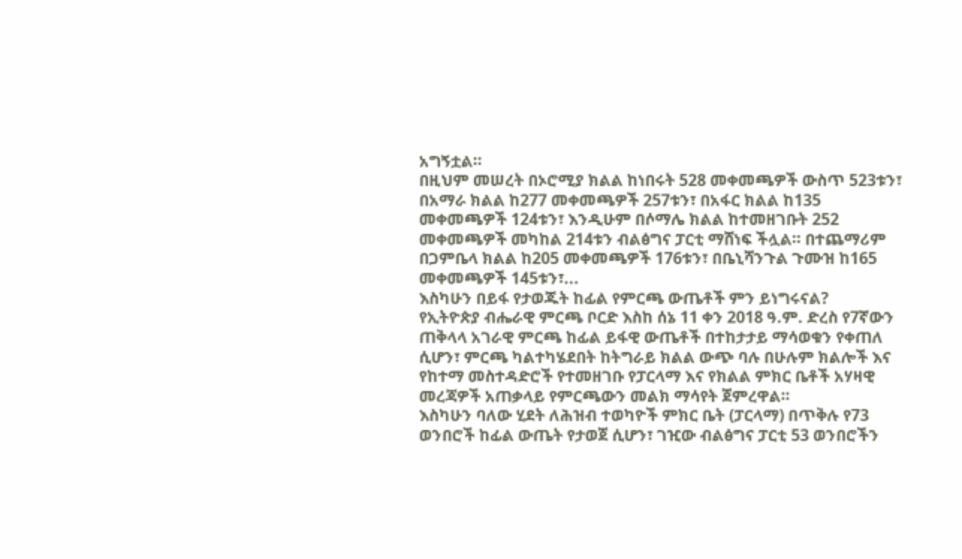አግኝቷል።
በዚህም መሠረት በኦሮሚያ ክልል ከነበሩት 528 መቀመጫዎች ውስጥ 523ቱን፣ በአማራ ክልል ከ277 መቀመጫዎች 257ቱን፣ በአፋር ክልል ከ135 መቀመጫዎች 124ቱን፣ እንዲሁም በሶማሌ ክልል ከተመዘገቡት 252 መቀመጫዎች መካከል 214ቱን ብልፅግና ፓርቲ ማሸነፍ ችሏል። በተጨማሪም በጋምቤላ ክልል ከ205 መቀመጫዎች 176ቱን፣ በቤኒሻንጉል ጉሙዝ ከ165 መቀመጫዎች 145ቱን፣...
እስካሁን በይፋ የታወጁት ከፊል የምርጫ ውጤቶች ምን ይነግሩናል?
የኢትዮጵያ ብሔራዊ ምርጫ ቦርድ እስከ ሰኔ 11 ቀን 2018 ዓ.ም. ድረስ የ7ኛውን ጠቅላላ አገራዊ ምርጫ ከፊል ይፋዊ ውጤቶች በተከታታይ ማሳወቁን የቀጠለ ሲሆን፣ ምርጫ ካልተካሄደበት ከትግራይ ክልል ውጭ ባሉ በሁሉም ክልሎች እና የከተማ መስተዳድሮች የተመዘገቡ የፓርላማ እና የክልል ምክር ቤቶች አሃዛዊ መረጃዎች አጠቃላይ የምርጫውን መልክ ማሳየት ጀምረዋል።
እስካሁን ባለው ሂደት ለሕዝብ ተወካዮች ምክር ቤት (ፓርላማ) በጥቅሉ የ73 ወንበሮች ከፊል ውጤት የታወጀ ሲሆን፣ ገዢው ብልፅግና ፓርቲ 53 ወንበሮችን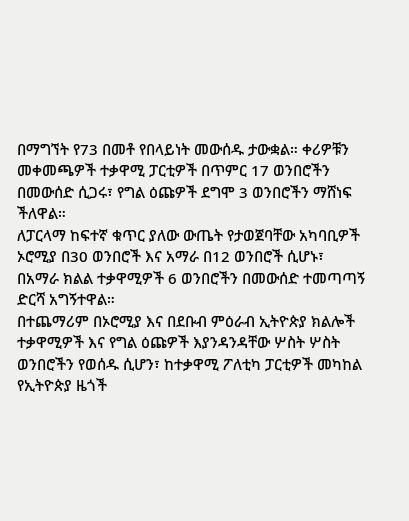በማግኘት የ73 በመቶ የበላይነት መውሰዱ ታውቋል። ቀሪዎቹን መቀመጫዎች ተቃዋሚ ፓርቲዎች በጥምር 17 ወንበሮችን በመውሰድ ሲጋሩ፣ የግል ዕጩዎች ደግሞ 3 ወንበሮችን ማሸነፍ ችለዋል።
ለፓርላማ ከፍተኛ ቁጥር ያለው ውጤት የታወጀባቸው አካባቢዎች ኦሮሚያ በ30 ወንበሮች እና አማራ በ12 ወንበሮች ሲሆኑ፣ በአማራ ክልል ተቃዋሚዎች 6 ወንበሮችን በመውሰድ ተመጣጣኝ ድርሻ አግኝተዋል።
በተጨማሪም በኦሮሚያ እና በደቡብ ምዕራብ ኢትዮጵያ ክልሎች ተቃዋሚዎች እና የግል ዕጩዎች እያንዳንዳቸው ሦስት ሦስት ወንበሮችን የወሰዱ ሲሆን፣ ከተቃዋሚ ፖለቲካ ፓርቲዎች መካከል የኢትዮጵያ ዜጎች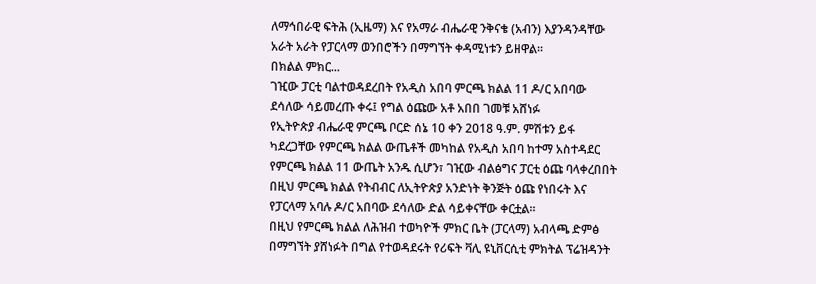ለማኅበራዊ ፍትሕ (ኢዜማ) እና የአማራ ብሔራዊ ንቅናቄ (አብን) እያንዳንዳቸው አራት አራት የፓርላማ ወንበሮችን በማግኘት ቀዳሚነቱን ይዘዋል።
በክልል ምክር...
ገዢው ፓርቲ ባልተወዳደረበት የአዲስ አበባ ምርጫ ክልል 11 ዶ/ር አበባው ደሳለው ሳይመረጡ ቀሩ፤ የግል ዕጩው አቶ አበበ ገመቹ አሸነፉ
የኢትዮጵያ ብሔራዊ ምርጫ ቦርድ ሰኔ 10 ቀን 2018 ዓ.ም. ምሽቱን ይፋ ካደረጋቸው የምርጫ ክልል ውጤቶች መካከል የአዲስ አበባ ከተማ አስተዳደር የምርጫ ክልል 11 ውጤት አንዱ ሲሆን፣ ገዢው ብልፅግና ፓርቲ ዕጩ ባላቀረበበት በዚህ ምርጫ ክልል የትብብር ለኢትዮጵያ አንድነት ቅንጅት ዕጩ የነበሩት እና የፓርላማ አባሉ ዶ/ር አበባው ደሳለው ድል ሳይቀናቸው ቀርቷል።
በዚህ የምርጫ ክልል ለሕዝብ ተወካዮች ምክር ቤት (ፓርላማ) አብላጫ ድምፅ በማግኘት ያሸነፉት በግል የተወዳደሩት የሪፍት ቫሊ ዩኒቨርሲቲ ምክትል ፕሬዝዳንት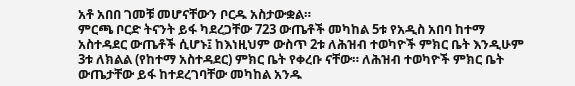አቶ አበበ ገመቹ መሆናቸውን ቦርዱ አስታውቋል።
ምርጫ ቦርድ ትናንት ይፋ ካደረጋቸው 723 ውጤቶች መካከል 5ቱ የአዲስ አበባ ከተማ አስተዳደር ውጤቶች ሲሆኑ፤ ከእነዚህም ውስጥ 2ቱ ለሕዝብ ተወካዮች ምክር ቤት እንዲሁም 3ቱ ለክልል (የከተማ አስተዳደር) ምክር ቤት የቀረቡ ናቸው። ለሕዝብ ተወካዮች ምክር ቤት ውጤታቸው ይፋ ከተደረገባቸው መካከል አንዱ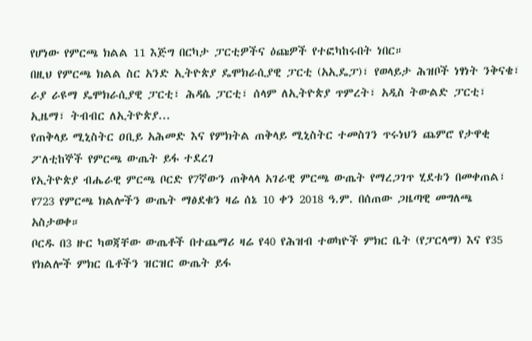የሆነው የምርጫ ክልል 11 እጅግ በርካታ ፓርቲዎችና ዕጩዎች የተፎካከሩበት ነበር።
በዚህ የምርጫ ክልል ስር አንድ ኢትዮጵያ ዴሞክራሲያዊ ፓርቲ (አኢዴፓ)፣ የወላይታ ሕዝቦች ነፃነት ንቅናቄ፣ ራያ ራዩማ ዴሞክራሲያዊ ፓርቲ፣ ሕዳሴ ፓርቲ፣ ሰላም ለኢትዮጵያ ጥምረት፣ አዲስ ትውልድ ፓርቲ፣ ኢዜማ፣ ትብብር ለኢትዮጵያ...
የጠቅላይ ሚኒስትር ዐቢይ አሕመድ እና የምክትል ጠቅላይ ሚኒስትር ተመስገን ጥሩነህን ጨምሮ የታዋቂ ፖለቲከኞች የምርጫ ውጤት ይፋ ተደረገ
የኢትዮጵያ ብሔራዊ ምርጫ ቦርድ የ7ኛውን ጠቅላላ አገራዊ ምርጫ ውጤት የማረጋገጥ ሂደቱን በመቀጠል፣ የ723 የምርጫ ክልሎችን ውጤት ማፅደቁን ዛሬ ሰኔ 10 ቀን 2018 ዓ.ም. በሰጠው ጋዜጣዊ መግለጫ አስታወቀ።
ቦርዱ በ3 ዙር ካወጃቸው ውጤቶች በተጨማሪ ዛሬ የ40 የሕዝብ ተወካዮች ምክር ቤት (የፓርላማ) እና የ35 የክልሎች ምክር ቤቶችን ዝርዝር ውጤት ይፋ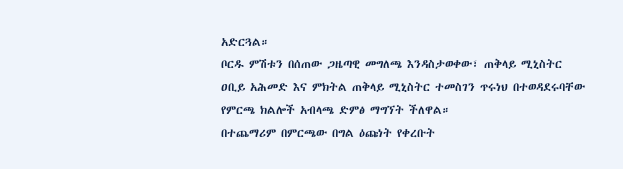አድርጓል።
ቦርዱ ምሽቱን በሰጠው ጋዜጣዊ መግለጫ እንዳስታወቀው፣ ጠቅላይ ሚኒስትር ዐቢይ አሕመድ እና ምክትል ጠቅላይ ሚኒስትር ተመስገን ጥሩነህ በተወዳደሩባቸው የምርጫ ክልሎች አብላጫ ድምፅ ማግኘት ችለዋል።
በተጨማሪም በምርጫው በግል ዕጩነት የቀረቡት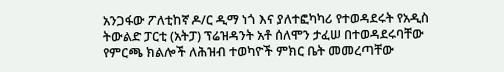አንጋፋው ፖለቲከኛ ዶ/ር ዲማ ነጎ እና ያለተፎካካሪ የተወዳደሩት የአዲስ ትውልድ ፓርቲ (አትፓ) ፕሬዝዳንት አቶ ሰለሞን ታፈሠ በተወዳደሩባቸው የምርጫ ክልሎች ለሕዝብ ተወካዮች ምክር ቤት መመረጣቸው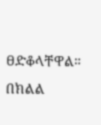ፀድቆላቸዋል።
በክልል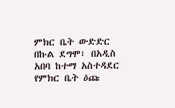ምክር ቤት ውድድር በኩል ደግሞ፣ በአዲስ አበባ ከተማ አስተዳደር የምክር ቤት ዕጩ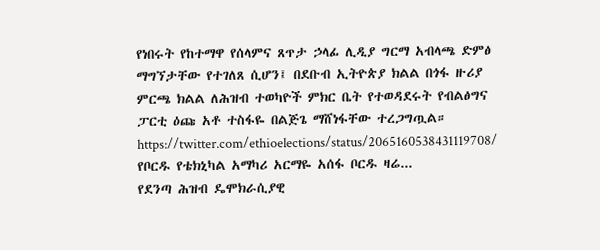የነበሩት የከተማዋ የሰላምና ጸጥታ ኃላፊ ሊዲያ ግርማ አብላጫ ድምፅ ማግኘታቸው የተገለጸ ሲሆን፤ በደቡብ ኢትዮጵያ ክልል በጎፋ ዙሪያ ምርጫ ክልል ለሕዝብ ተወካዮች ምክር ቤት የተወዳደሩት የብልፅግና ፓርቲ ዕጩ አቶ ተስፋዬ በልጅጌ ማሸነፋቸው ተረጋግጧል።
https://twitter.com/ethioelections/status/2065160538431119708/
የቦርዱ የቴክኒካል አማካሪ አርማዬ አሰፋ ቦርዱ ዛሬ...
የደንጣ ሕዝብ ዴሞክራሲያዊ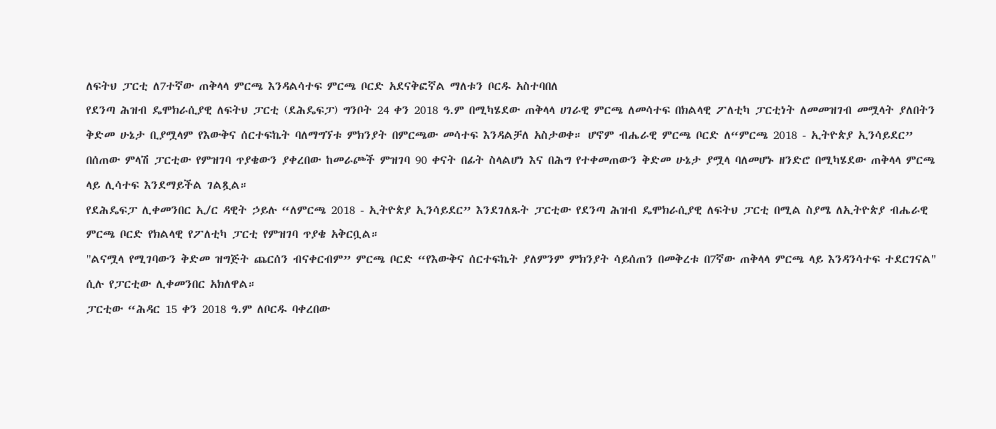ለፍትህ ፓርቲ ለ7ተኛው ጠቅላላ ምርጫ እንዳልሳተፍ ምርጫ ቦርድ አደናቅፎኛል ማለቱን ቦርዱ አስተባበለ
የደንጣ ሕዝብ ዴሞክራሲያዊ ለፍትህ ፓርቲ (ደሕዴፍፓ) ግንቦት 24 ቀን 2018 ዓ.ም በሚካሄደው ጠቅላላ ሀገራዊ ምርጫ ለመሳተፍ በክልላዊ ፖለቲካ ፓርቲነት ለመመዝገብ መሟላት ያለበትን ቅድመ ሁኔታ ቢያሟላም የእውቅና ሰርተፍኬት ባለማግኘቱ ምክንያት በምርጫው መሳተፍ እንዳልቻለ አስታወቀ። ሆኖም ብሔራዊ ምርጫ ቦርድ ለ“ምርጫ 2018 - ኢትዮጵያ ኢንሳይደር” በሰጠው ምላሽ ፓርቲው የምዝገባ ጥያቄውን ያቀረበው ከመራጮች ምዝገባ 90 ቀናት በፊት ስላልሆነ እና በሕግ የተቀመጠውን ቅድመ ሁኔታ ያሟላ ባለመሆኑ ዘንድሮ በሚካሄደው ጠቅላላ ምርጫ ላይ ሊሳተፍ እንደማይችል ገልጿል።
የደሕዴፍፓ ሊቀመንበር ኢ/ር ዳዊት ኃይሉ “ለምርጫ 2018 - ኢትዮጵያ ኢንሳይደር” እንደገለጹት ፓርቲው የደንጣ ሕዝብ ዴሞክራሲያዊ ለፍትህ ፓርቲ በሚል ስያሜ ለኢትዮጵያ ብሔራዊ ምርጫ ቦርድ የክልላዊ የፖለቲካ ፓርቲ የምዝገባ ጥያቄ አቅርቧል።
"ልናሟላ የሚገባውን ቅድመ ዝግጅት ጨርሰን ብናቀርብም” ምርጫ ቦርድ “የእውቅና ሰርተፍኬት ያለምንም ምክንያት ሳይሰጠን በመቅረቱ በ7ኛው ጠቅላላ ምርጫ ላይ እንዳንሳተፍ ተደርገናል" ሲሉ የፓርቲው ሊቀመንበር አክለዋል።
ፓርቲው “ሕዳር 15 ቀን 2018 ዓ.ም ለቦርዱ ባቀረበው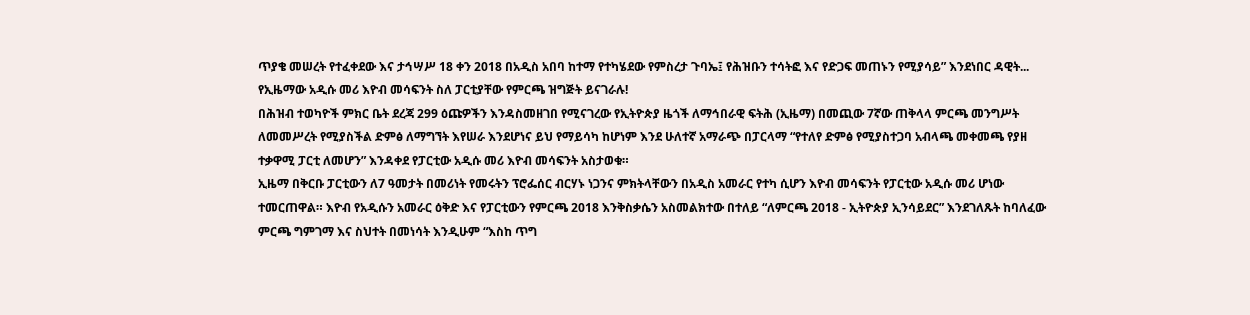ጥያቄ መሠረት የተፈቀደው እና ታኅሣሥ 18 ቀን 2018 በአዲስ አበባ ከተማ የተካሄደው የምስረታ ጉባኤ፤ የሕዝቡን ተሳትፎ እና የድጋፍ መጠኑን የሚያሳይ” እንደነበር ዳዊት...
የኢዜማው አዲሱ መሪ እዮብ መሳፍንት ስለ ፓርቲያቸው የምርጫ ዝግጅት ይናገራሉ!
በሕዝብ ተወካዮች ምክር ቤት ደረጃ 299 ዕጩዎችን እንዳስመዘገበ የሚናገረው የኢትዮጵያ ዜጎች ለማኅበራዊ ፍትሕ (ኢዜማ) በመጪው 7ኛው ጠቅላላ ምርጫ መንግሥት ለመመሥረት የሚያስችል ድምፅ ለማግኘት እየሠራ እንደሆነና ይህ የማይሳካ ከሆነም እንደ ሁለተኛ አማራጭ በፓርላማ “የተለየ ድምፅ የሚያስተጋባ አብላጫ መቀመጫ የያዘ ተቃዋሚ ፓርቲ ለመሆን” እንዳቀደ የፓርቲው አዲሱ መሪ እዮብ መሳፍንት አስታወቁ።
ኢዜማ በቅርቡ ፓርቲውን ለ7 ዓመታት በመሪነት የመሩትን ፕሮፌሰር ብርሃኑ ነጋንና ምክትላቸውን በአዲስ አመራር የተካ ሲሆን እዮብ መሳፍንት የፓርቲው አዲሱ መሪ ሆነው ተመርጠዋል። እዮብ የአዲሱን አመራር ዕቅድ እና የፓርቲውን የምርጫ 2018 እንቅስቃሴን አስመልክተው በተለይ “ለምርጫ 2018 - ኢትዮጵያ ኢንሳይደር” እንደገለጹት ከባለፈው ምርጫ ግምገማ እና ስህተት በመነሳት እንዲሁም “እስከ ጥግ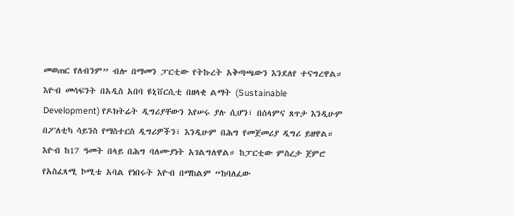መወጠር የለብንም” ብሎ በማመን ፓርቲው የትኩረት አቅጣጫውን እንደለየ ተናግረዋል።
እዮብ መሳፍንት በአዲስ አበባ ዩኒቨርሲቲ በዘላቂ ልማት (Sustainable Development) የዶክትሬት ዲግሪያቸውን እየሠሩ ያሉ ሲሆን፣ በሰላምና ጸጥታ እንዲሁም በፖለቲካ ሳይንስ የማስተርስ ዲግሪዎችን፣ እንዲሁም በሕግ የመጀመሪያ ዲግሪ ይዘዋል። እዮብ ከ17 ዓመት በላይ በሕግ ባለሙያነት አገልግለዋል። ከፓርቲው ምስረታ ጀምሮ የአስፈጻሚ ኮሚቴ አባል የነበሩት እዮብ በማከልም “ከባለፈው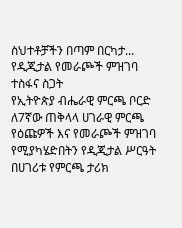ስህተቶቻችን በጣም በርካታ...
የዲጂታል የመራጮች ምዝገባ ተስፋና ስጋት
የኢትዮጵያ ብሔራዊ ምርጫ ቦርድ ለ7ኛው ጠቅላላ ሀገራዊ ምርጫ የዕጩዎች እና የመራጮች ምዝገባ የሚያካሄድበትን የዲጂታል ሥርዓት በሀገሪቱ የምርጫ ታሪክ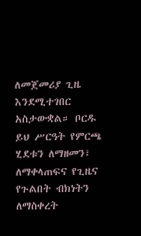ለመጀመሪያ ጊዜ እንደሚተገበር አስታውቋል። ቦርዱ ይህ ሥርዓት የምርጫ ሂደቱን ለማዘመን፣ ለማቀላጠፍና የጊዜና የጉልበት ብክነትን ለማስቀረት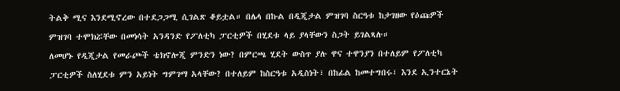ትልቅ ሚና እንደሚኖረው በተደጋጋሚ ሲገልጽ ቆይቷል። በሌላ በኩል በዲጂታል ምዝገባ ስርዓቱ ከታገዘው የዕጩዎች ምዝገባ ተሞክሯቸው በመነሳት አንዳንድ የፖለቲካ ፓርቲዎች በሂደቱ ላይ ያላቸውን ስጋት ይገልጻሉ።
ለመሆኑ የዲጂታል የመራጮች ቴክኖሎጂ ምንድን ነው? በምርጫ ሂደት ውስጥ ያሉ ዋና ተዋንያን በተለይም የፖለቲካ ፓርቲዎች ስለሂደቱ ምን አይነት ግምገማ አላቸው? በተለይም ከስርዓቱ አዲስነት፣ በከፊል ከመተግበሩ፣ እንደ ኢንተርኔት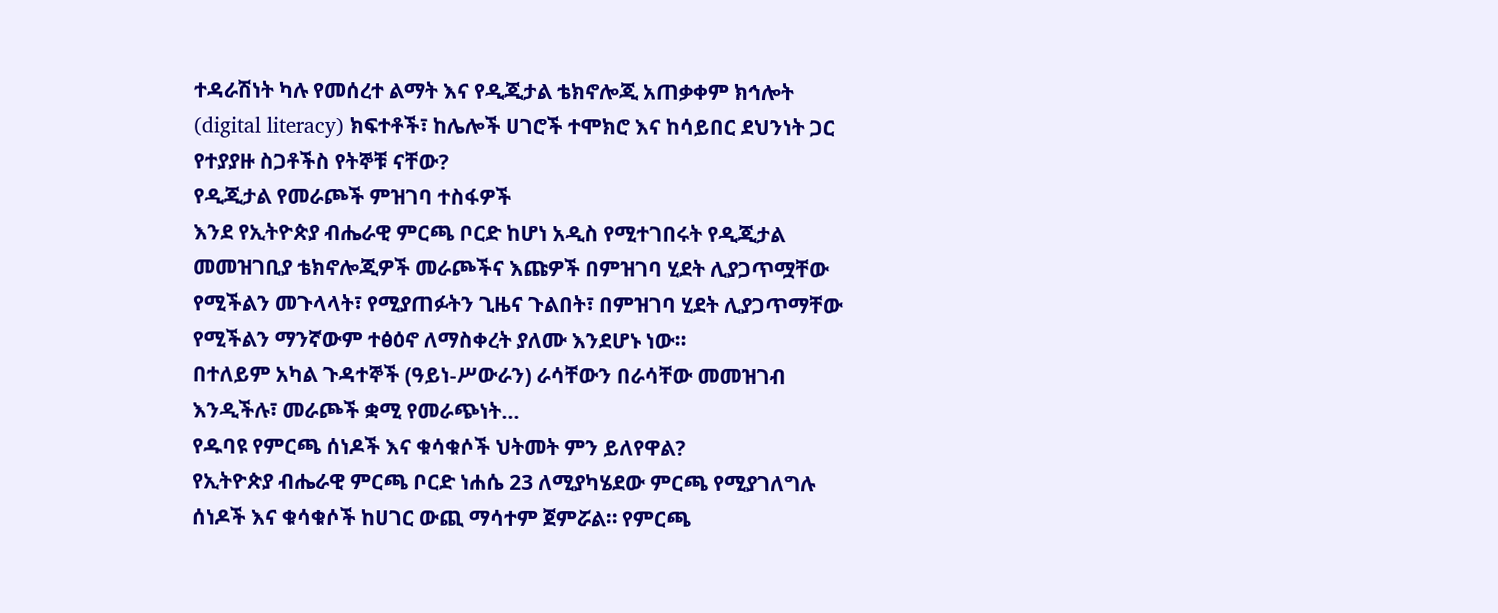ተዳራሽነት ካሉ የመሰረተ ልማት እና የዲጂታል ቴክኖሎጂ አጠቃቀም ክኅሎት (digital literacy) ክፍተቶች፣ ከሌሎች ሀገሮች ተሞክሮ እና ከሳይበር ደህንነት ጋር የተያያዙ ስጋቶችስ የትኞቹ ናቸው?
የዲጂታል የመራጮች ምዝገባ ተስፋዎች
እንደ የኢትዮጵያ ብሔራዊ ምርጫ ቦርድ ከሆነ አዲስ የሚተገበሩት የዲጂታል መመዝገቢያ ቴክኖሎጂዎች መራጮችና እጩዎች በምዝገባ ሂደት ሊያጋጥሟቸው የሚችልን መጉላላት፣ የሚያጠፉትን ጊዜና ጉልበት፣ በምዝገባ ሂደት ሊያጋጥማቸው የሚችልን ማንኛውም ተፅዕኖ ለማስቀረት ያለሙ እንደሆኑ ነው።
በተለይም አካል ጉዳተኞች (ዓይነ-ሥውራን) ራሳቸውን በራሳቸው መመዝገብ እንዲችሉ፣ መራጮች ቋሚ የመራጭነት...
የዱባዩ የምርጫ ሰነዶች እና ቁሳቁሶች ህትመት ምን ይለየዋል?
የኢትዮጵያ ብሔራዊ ምርጫ ቦርድ ነሐሴ 23 ለሚያካሄደው ምርጫ የሚያገለግሉ ሰነዶች እና ቁሳቁሶች ከሀገር ውጪ ማሳተም ጀምሯል። የምርጫ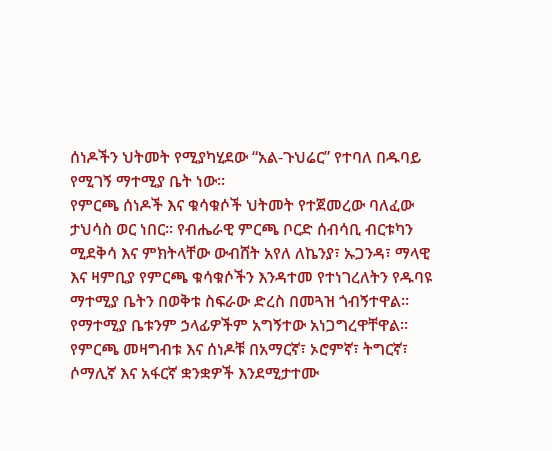ሰነዶችን ህትመት የሚያካሂደው “አል-ጉህሬር” የተባለ በዱባይ የሚገኝ ማተሚያ ቤት ነው።
የምርጫ ሰነዶች እና ቁሳቁሶች ህትመት የተጀመረው ባለፈው ታህሳስ ወር ነበር። የብሔራዊ ምርጫ ቦርድ ሰብሳቢ ብርቱካን ሚደቅሳ እና ምክትላቸው ውብሸት አየለ ለኬንያ፣ ኡጋንዳ፣ ማላዊ እና ዛምቢያ የምርጫ ቁሳቁሶችን እንዳተመ የተነገረለትን የዱባዩ ማተሚያ ቤትን በወቅቱ ስፍራው ድረስ በመጓዝ ጎብኝተዋል። የማተሚያ ቤቱንም ኃላፊዎችም አግኝተው አነጋግረዋቸዋል።
የምርጫ መዛግብቱ እና ሰነዶቹ በአማርኛ፣ ኦሮምኛ፣ ትግርኛ፣ ሶማሊኛ እና አፋርኛ ቋንቋዎች እንደሚታተሙ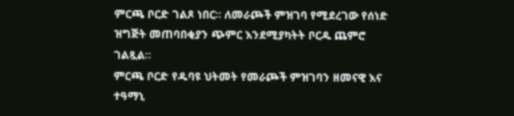ምርጫ ቦርድ ገልጾ ነበር። ለመራጮች ምዝገባ የሚደረገው የሰነድ ዝግጅት መጠባበቂያን ጭምር እንደሚያካትት ቦርዱ ጨምሮ ገልጿል።
ምርጫ ቦርድ የዱባዩ ህትመት የመራጮች ምዝገባን ዘመናዊ እና ተዓማኒ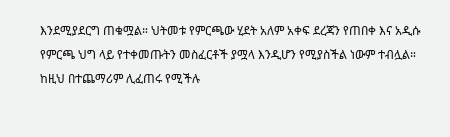እንደሚያደርግ ጠቁሟል። ህትመቱ የምርጫው ሂደት አለም አቀፍ ደረጃን የጠበቀ እና አዲሱ የምርጫ ህግ ላይ የተቀመጡትን መስፈርቶች ያሟላ እንዲሆን የሚያስችል ነውም ተብሏል። ከዚህ በተጨማሪም ሊፈጠሩ የሚችሉ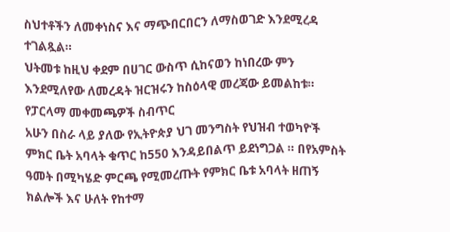ስህተቶችን ለመቀነስና እና ማጭበርበርን ለማስወገድ እንደሚረዳ ተገልጿል።
ህትመቱ ከዚህ ቀደም በሀገር ውስጥ ሲከናወን ከነበረው ምን እንደሚለየው ለመረዳት ዝርዝሩን ከስዕላዊ መረጃው ይመልከቱ።
የፓርላማ መቀመጫዎች ስብጥር
አሁን በስራ ላይ ያለው የኢትዮጵያ ህገ መንግስት የህዝብ ተወካዮች ምክር ቤት አባላት ቁጥር ከ550 እንዳይበልጥ ይደነግጋል ። በየአምስት ዓመት በሚካሄድ ምርጫ የሚመረጡት የምክር ቤቱ አባላት ዘጠኝ ክልሎች እና ሁለት የከተማ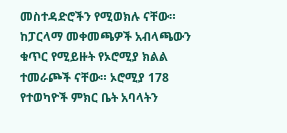መስተዳድሮችን የሚወክሉ ናቸው።
ከፓርላማ መቀመጫዎች አብላጫውን ቁጥር የሚይዙት የኦሮሚያ ክልል ተመራጮች ናቸው። ኦሮሚያ 178 የተወካዮች ምክር ቤት አባላትን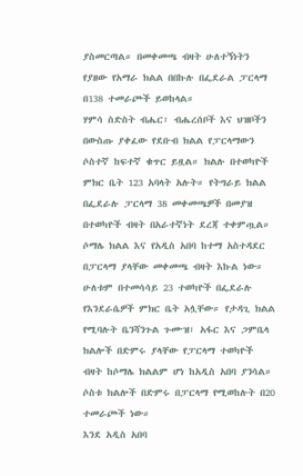ያስመርጣል። በመቀመጫ ብዛት ሁለተኝነትን የያዘው የአማራ ክልል በበኩሉ በፌደራል ፓርላማ በ138 ተመራጮች ይወከላል።
ሃምሳ ስድስት ብሔር፣ ብሔረሰቦች እና ህዝቦችን በውስጡ ያቀፈው የደቡብ ክልል የፓርላማውን ሶስተኛ ከፍተኛ ቁጥር ይዟል። ክልሉ በተወካዮች ምክር ቤት 123 አባላት አሉት። የትግራይ ክልል በፌደራሉ ፓርላማ 38 መቀመጫዎች በመያዝ በተወካዮች ብዛት በአራተኛነት ደረጃ ተቀምጧል።
ሶማሌ ክልል እና የአዲስ አበባ ከተማ አስተዳደር በፓርላማ ያላቸው መቀመጫ ብዛት እኩል ነው። ሁለቱም በተመሳሳይ 23 ተወካዮች በፌደራሉ የእንደራሴዎች ምክር ቤት አሏቸው። የታዳጊ ክልል የሚባሉት ቤንሻንጉል ጉሙዝ፣ አፋር እና ጋምቤላ ክልሎች በድምሩ ያላቸው የፓርላማ ተወካዮች ብዛት ከሶማሌ ክልልም ሆነ ከአዲስ አበባ ያንሳል። ሶስቱ ክልሎች በድምሩ በፓርላማ የሚወከሉት በ20 ተመራጮች ነው።
እንደ አዲስ አበባ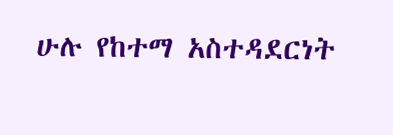ሁሉ የከተማ አስተዳደርነት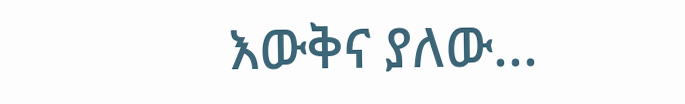እውቅና ያለው...